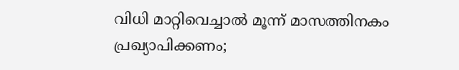വിധി മാറ്റിവെച്ചാല്‍ മൂന്ന് മാസത്തിനകം പ്രഖ്യാപിക്കണം;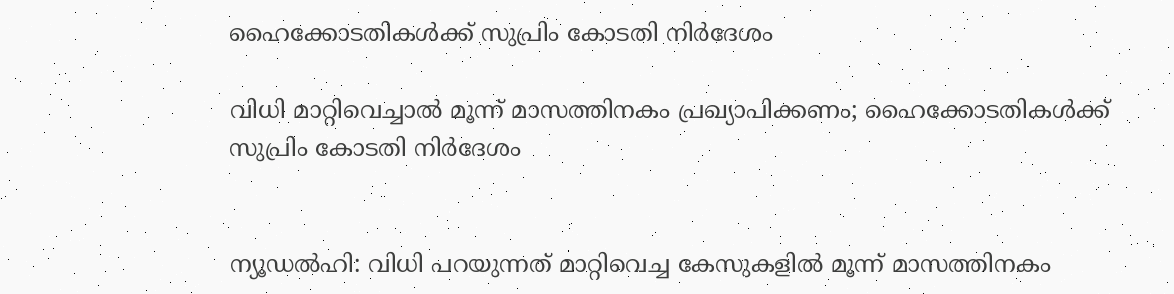ഹൈക്കോടതികള്‍ക്ക് സുപ്രിം കോടതി നിര്‍ദേശം

വിധി മാറ്റിവെച്ചാല്‍ മൂന്ന് മാസത്തിനകം പ്രഖ്യാപിക്കണം; ഹൈക്കോടതികള്‍ക്ക് സുപ്രിം കോടതി നിര്‍ദേശം


ന്യൂഡല്‍ഹി: വിധി പറയുന്നത് മാറ്റിവെച്ച കേസുകളില്‍ മൂന്ന് മാസത്തിനകം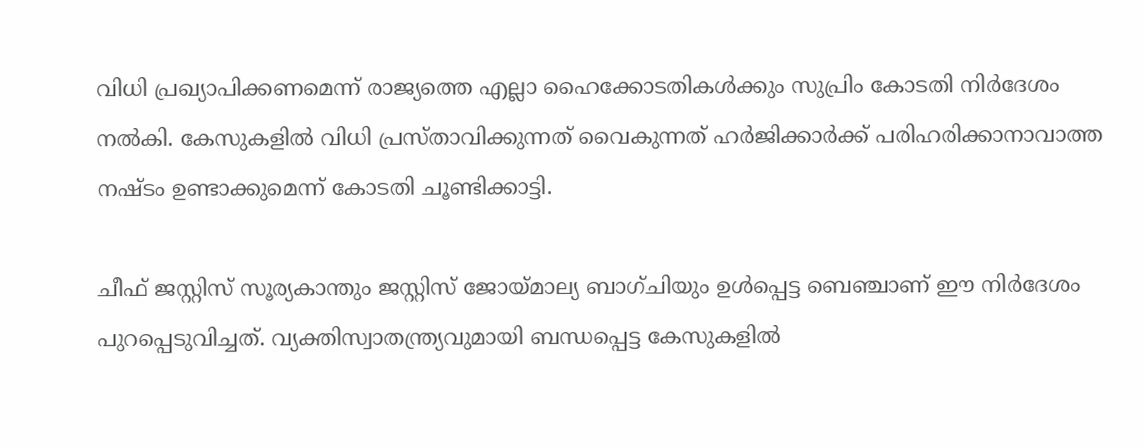വിധി പ്രഖ്യാപിക്കണമെന്ന് രാജ്യത്തെ എല്ലാ ഹൈക്കോടതികള്‍ക്കും സുപ്രിം കോടതി നിര്‍ദേശം നല്‍കി. കേസുകളില്‍ വിധി പ്രസ്താവിക്കുന്നത് വൈകുന്നത് ഹര്‍ജിക്കാര്‍ക്ക് പരിഹരിക്കാനാവാത്ത നഷ്ടം ഉണ്ടാക്കുമെന്ന് കോടതി ചൂണ്ടിക്കാട്ടി.

ചീഫ് ജസ്റ്റിസ് സൂര്യകാന്തും ജസ്റ്റിസ് ജോയ്മാല്യ ബാഗ്ചിയും ഉള്‍പ്പെട്ട ബെഞ്ചാണ് ഈ നിര്‍ദേശം പുറപ്പെടുവിച്ചത്. വ്യക്തിസ്വാതന്ത്ര്യവുമായി ബന്ധപ്പെട്ട കേസുകളില്‍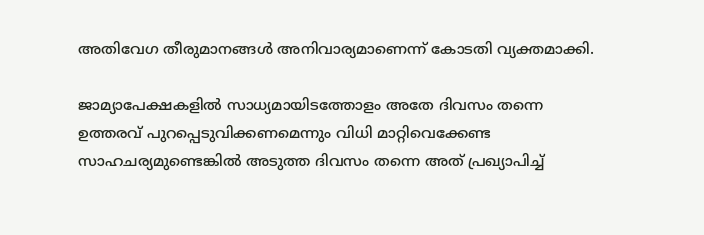അതിവേഗ തീരുമാനങ്ങള്‍ അനിവാര്യമാണെന്ന് കോടതി വ്യക്തമാക്കി.

ജാമ്യാപേക്ഷകളില്‍ സാധ്യമായിടത്തോളം അതേ ദിവസം തന്നെ ഉത്തരവ് പുറപ്പെടുവിക്കണമെന്നും വിധി മാറ്റിവെക്കേണ്ട സാഹചര്യമുണ്ടെങ്കില്‍ അടുത്ത ദിവസം തന്നെ അത് പ്രഖ്യാപിച്ച്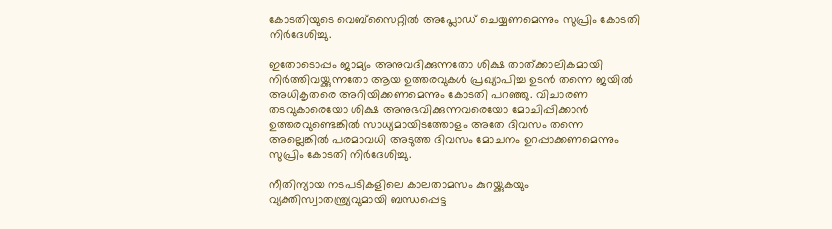കോടതിയുടെ വെബ്‌സൈറ്റില്‍ അപ്ലോഡ് ചെയ്യണമെന്നും സുപ്രിം കോടതി നിര്‍ദേശിച്ചു.

ഇതോടൊപ്പം ജാമ്യം അനുവദിക്കുന്നതോ ശിക്ഷ താത്ക്കാലികമായി നിര്‍ത്തിവയ്ക്കുന്നതോ ആയ ഉത്തരവുകള്‍ പ്രഖ്യാപിച്ച ഉടന്‍ തന്നെ ജയില്‍ അധികൃതരെ അറിയിക്കണമെന്നും കോടതി പറഞ്ഞു. വിചാരണ തടവുകാരെയോ ശിക്ഷ അനുഭവിക്കുന്നവരെയോ മോചിപ്പിക്കാന്‍ ഉത്തരവുണ്ടെങ്കില്‍ സാധ്യമായിടത്തോളം അതേ ദിവസം തന്നെ അല്ലെങ്കില്‍ പരമാവധി അടുത്ത ദിവസം മോചനം ഉറപ്പാക്കണമെന്നും സുപ്രിം കോടതി നിര്‍ദേശിച്ചു.

നീതിന്യായ നടപടികളിലെ കാലതാമസം കുറയ്ക്കുകയും വ്യക്തിസ്വാതന്ത്ര്യവുമായി ബന്ധപ്പെട്ട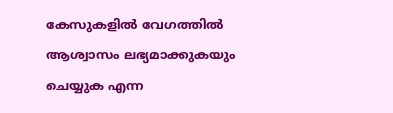കേസുകളില്‍ വേഗത്തില്‍ ആശ്വാസം ലഭ്യമാക്കുകയും ചെയ്യുക എന്ന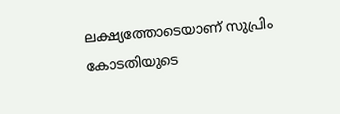ലക്ഷ്യത്തോടെയാണ് സുപ്രിം കോടതിയുടെ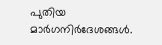പുതിയ മാര്‍ഗനിര്‍ദേശങ്ങള്‍.